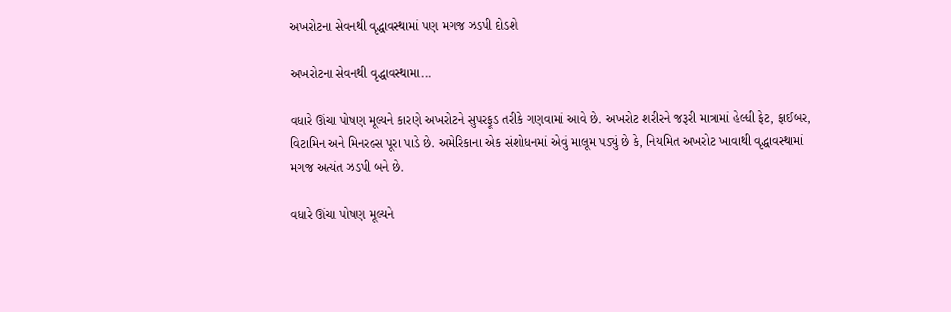અખરોટના સેવનથી વૃદ્ધાવસ્થામાં પણ મગજ ઝડપી દોડશે

અખરોટના સેવનથી વૃદ્ધાવસ્થામા...

વધારે ઊંચા પોષણ મૂલ્યને કારણે અખરોટને સુપરફૂડ તરીકે ગણવામાં આવે છે. અખરોટ શરીરને જરૂરી માત્રામાં હેલ્ધી ફેટ, ફાઈબર, વિટામિન અને મિનરલ્સ પૂરા પાડે છે. અમેરિકાના એક સંશોધનમાં એવું માલૂમ પડ્યું છે કે, નિયમિત અખરોટ ખાવાથી વૃદ્ધાવસ્થામાં મગજ અત્યંત ઝડપી બને છે.

વધારે ઊંચા પોષણ મૂલ્યને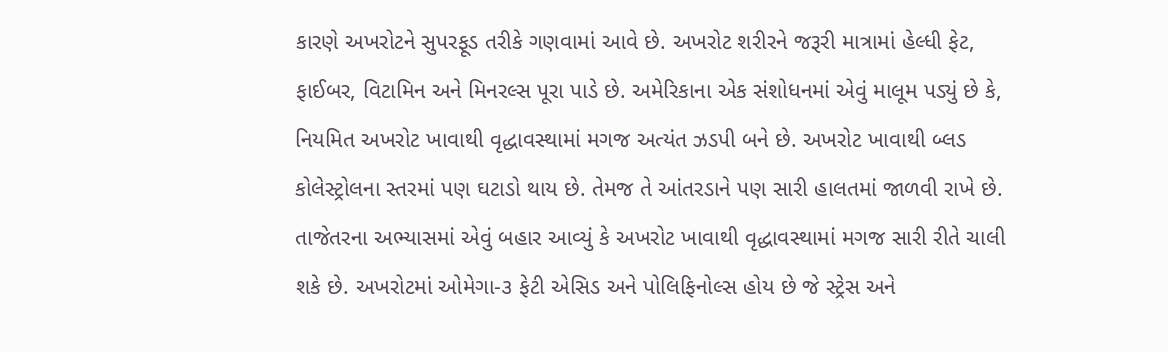કારણે અખરોટને સુપરફૂડ તરીકે ગણવામાં આવે છે. અખરોટ શરીરને જરૂરી માત્રામાં હેલ્ધી ફેટ, ફાઈબર, વિટામિન અને મિનરલ્સ પૂરા પાડે છે. અમેરિકાના એક સંશોધનમાં એવું માલૂમ પડ્યું છે કે, નિયમિત અખરોટ ખાવાથી વૃદ્ધાવસ્થામાં મગજ અત્યંત ઝડપી બને છે. અખરોટ ખાવાથી બ્લડ કોલેસ્ટ્રોલના સ્તરમાં પણ ઘટાડો થાય છે. તેમજ તે આંતરડાને પણ સારી હાલતમાં જાળવી રાખે છે. તાજેતરના અભ્યાસમાં એવું બહાર આવ્યું કે અખરોટ ખાવાથી વૃદ્ધાવસ્થામાં મગજ સારી રીતે ચાલી શકે છે. અખરોટમાં ઓમેગા-૩ ફેટી એસિડ અને પોલિફિનોલ્સ હોય છે જે સ્ટ્રેસ અને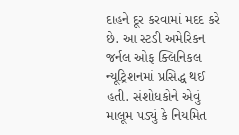દાહને દૂર કરવામાં મદદ કરે છે. આ સ્ટડી અમેરિકન જર્નલ ઓફ ક્લિનિકલ ન્યૂટ્રિશનમાં પ્રસિદ્ધ થઈ હતી. સંશોધકોને એવું માલૂમ પડ્યું કે નિયમિત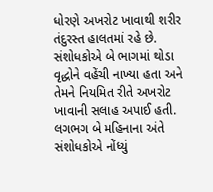ધોરણે અખરોટ ખાવાથી શરીર તંદુરસ્ત હાલતમાં રહે છે. સંશોધકોએ બે ભાગમાં થોડા વૃદ્ધોને વહેંચી નાખ્યા હતા અને તેમને નિયમિત રીતે અખરોટ ખાવાની સલાહ અપાઈ હતી. લગભગ બે મહિનાના અંતે સંશોધકોએ નોંધ્યું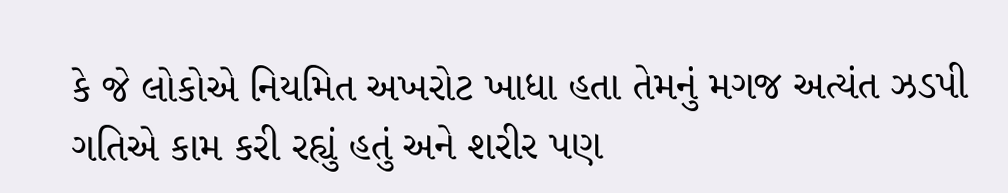કે જે લોકોએ નિયમિત અખરોટ ખાધા હતા તેમનું મગજ અત્યંત ઝડપી ગતિએ કામ કરી રહ્યું હતું અને શરીર પણ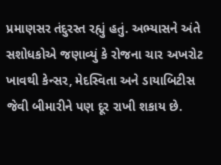પ્રમાણસર તંદુરસ્ત રહ્યું હતું. અભ્યાસને અંતે સશોધકોએ જણાવ્યું કે રોજના ચાર અખરોટ ખાવથી કેન્સર, મેદસ્વિતા અને ડાયાબિટીસ જેવી બીમારીને પણ દૂર રાખી શકાય છે.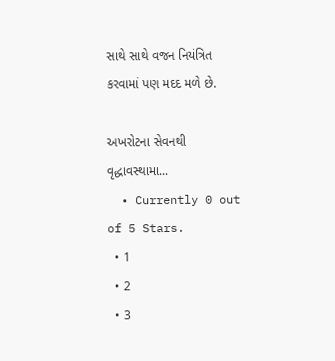સાથે સાથે વજન નિયંત્રિત કરવામાં પણ મદદ મળે છે.

અખરોટના સેવનથી વૃદ્ધાવસ્થામા...
  • Currently 0 out of 5 Stars.
  • 1
  • 2
  • 3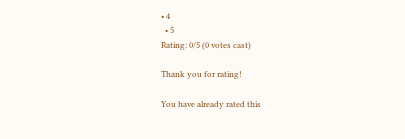• 4
  • 5
Rating: 0/5 (0 votes cast)

Thank you for rating!

You have already rated this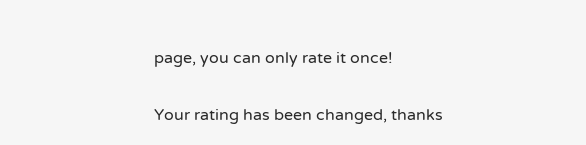page, you can only rate it once!

Your rating has been changed, thanks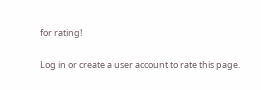for rating!

Log in or create a user account to rate this page.